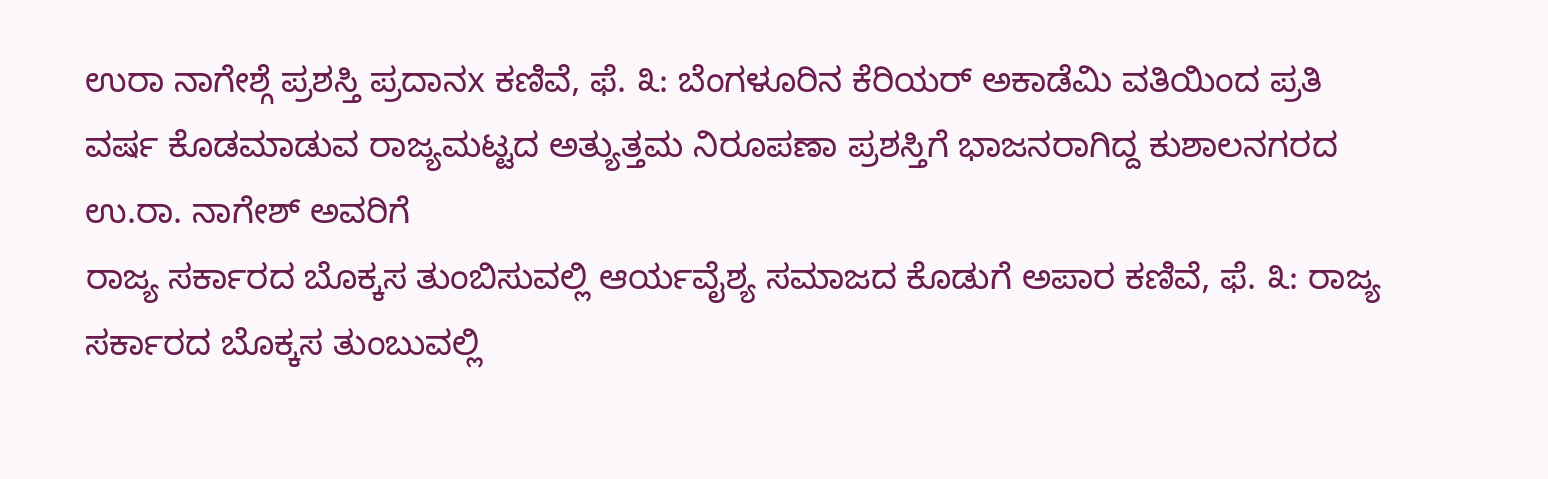ಉರಾ ನಾಗೇಶ್ಗೆ ಪ್ರಶಸ್ತಿ ಪ್ರದಾನx ಕಣಿವೆ, ಫೆ. ೩: ಬೆಂಗಳೂರಿನ ಕೆರಿಯರ್ ಅಕಾಡೆಮಿ ವತಿಯಿಂದ ಪ್ರತಿ ವರ್ಷ ಕೊಡಮಾಡುವ ರಾಜ್ಯಮಟ್ಟದ ಅತ್ಯುತ್ತಮ ನಿರೂಪಣಾ ಪ್ರಶಸ್ತಿಗೆ ಭಾಜನರಾಗಿದ್ದ ಕುಶಾಲನಗರದ ಉ.ರಾ. ನಾಗೇಶ್ ಅವರಿಗೆ
ರಾಜ್ಯ ಸರ್ಕಾರದ ಬೊಕ್ಕಸ ತುಂಬಿಸುವಲ್ಲಿ ಆರ್ಯವೈಶ್ಯ ಸಮಾಜದ ಕೊಡುಗೆ ಅಪಾರ ಕಣಿವೆ, ಫೆ. ೩: ರಾಜ್ಯ ಸರ್ಕಾರದ ಬೊಕ್ಕಸ ತುಂಬುವಲ್ಲಿ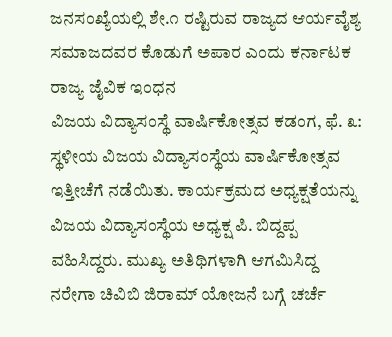ಜನಸಂಖ್ಯೆಯಲ್ಲಿ ಶೇ.೧ ರಷ್ಟಿರುವ ರಾಜ್ಯದ ಆರ್ಯವೈಶ್ಯ ಸಮಾಜದವರ ಕೊಡುಗೆ ಅಪಾರ ಎಂದು ಕರ್ನಾಟಕ ರಾಜ್ಯ ಜೈವಿಕ ಇಂಧನ
ವಿಜಯ ವಿದ್ಯಾಸಂಸ್ಥೆ ವಾರ್ಷಿಕೋತ್ಸವ ಕಡಂಗ, ಫೆ. ೩: ಸ್ಥಳೀಯ ವಿಜಯ ವಿದ್ಯಾಸಂಸ್ಥೆಯ ವಾರ್ಷಿಕೋತ್ಸವ ಇತ್ತೀಚೆಗೆ ನಡೆಯಿತು. ಕಾರ್ಯಕ್ರಮದ ಅಧ್ಯಕ್ಷತೆಯನ್ನು ವಿಜಯ ವಿದ್ಯಾಸಂಸ್ಥೆಯ ಅಧ್ಯಕ್ಷ ಪಿ. ಬಿದ್ದಪ್ಪ ವಹಿಸಿದ್ದರು. ಮುಖ್ಯ ಅತಿಥಿಗಳಾಗಿ ಆಗಮಿಸಿದ್ದ
ನರೇಗಾ ಚಿವಿಬಿ ಜಿರಾಮ್ ಯೋಜನೆ ಬಗ್ಗೆ ಚರ್ಚೆ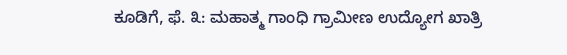ಕೂಡಿಗೆ, ಫೆ. ೩: ಮಹಾತ್ಮ ಗಾಂಧಿ ಗ್ರಾಮೀಣ ಉದ್ಯೋಗ ಖಾತ್ರಿ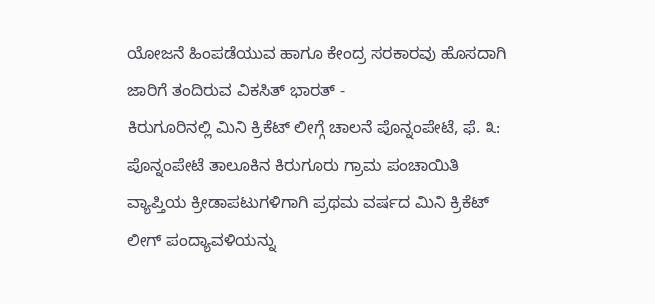ಯೋಜನೆ ಹಿಂಪಡೆಯುವ ಹಾಗೂ ಕೇಂದ್ರ ಸರಕಾರವು ಹೊಸದಾಗಿ ಜಾರಿಗೆ ತಂದಿರುವ ವಿಕಸಿತ್ ಭಾರತ್ -
ಕಿರುಗೂರಿನಲ್ಲಿ ಮಿನಿ ಕ್ರಿಕೆಟ್ ಲೀಗ್ಗೆ ಚಾಲನೆ ಪೊನ್ನಂಪೇಟೆ, ಫೆ. ೩: ಪೊನ್ನಂಪೇಟೆ ತಾಲೂಕಿನ ಕಿರುಗೂರು ಗ್ರಾಮ ಪಂಚಾಯಿತಿ ವ್ಯಾಪ್ತಿಯ ಕ್ರೀಡಾಪಟುಗಳಿಗಾಗಿ ಪ್ರಥಮ ವರ್ಷದ ಮಿನಿ ಕ್ರಿಕೆಟ್ ಲೀಗ್ ಪಂದ್ಯಾವಳಿಯನ್ನು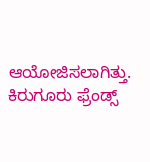ಆಯೋಜಿಸಲಾಗಿತ್ತು. ಕಿರುಗೂರು ಫ್ರೆಂಡ್ಸ್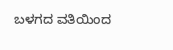ಬಳಗದ ವತಿಯಿಂದ